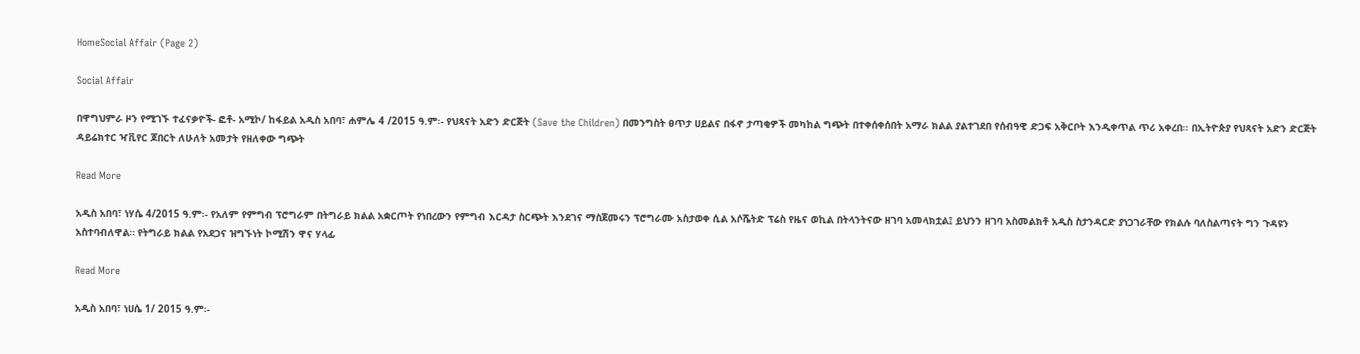HomeSocial Affair (Page 2)

Social Affair

በዋግህምራ ዞን የሚገኙ ተፈናቃዮች- ፎቶ- አሚኮ/ ከፋይል አዲስ አበባ፣ ሐምሌ 4 /2015 ዓ.ም፡- የህጻናት አድን ድርጅት (Save the Children) በመንግስት ፀጥታ ሀይልና በፋኖ ታጣቂዎች መካከል ግጭት በተቀሰቀሰበት አማራ ክልል ያልተገደበ የሰብዓዊ ድጋፍ አቅርቦት እንዲቀጥል ጥሪ አቀረበ፡፡ በኢትዮጵያ የህጻናት አድን ድርጅት ዳይሬክተር ዣቪየር ጆበርት ለሁለት አመታት የዘለቀው ግጭት

Read More

አዲስ አበባ፣ ነሃሴ 4/2015 ዓ.ም፡- የአለም የምግብ ፕሮግራም በትግራይ ክልል አቋርጦት የነበረውን የምግብ እርዳታ ስርጭት እንደገና ማስጀመሩን ፕሮግራሙ አስታወቀ ሲል አሶሼትድ ፕሬስ የዜና ወኪል በትላንትናው ዘገባ አመላክቷል፤ ይህንን ዘገባ አስመልክቶ አዲስ ስታንዳርድ ያነጋገራቸው የክልሉ ባለስልጣናት ግን ጉዳዩን አስተባብለዋል። የትግራይ ክልል የአደጋና ዝግኙነት ኮሚሽን ዋና ሃላፊ

Read More

አዲስ አበባ፣ ነሀሴ 1/ 2015 ዓ.ም፡-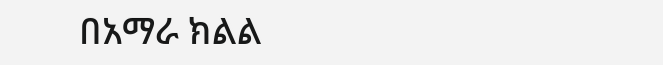በአማራ ክልል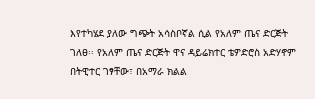እየተካሄደ ያለው ግጭት አሳስቦኛል ሲል የአለም ጤና ድርጅት ገለፀ፡፡ የአለም ጤና ድርጅት ዋና ዳይሬክተር ቴዎድሮስ አድሃኖም በትዊተር ገፃቸው፣ በአማራ ክልል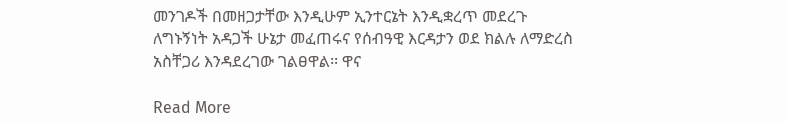መንገዶች በመዘጋታቸው እንዲሁም ኢንተርኔት እንዲቋረጥ መደረጉ ለግኑኝነት አዳጋች ሁኔታ መፈጠሩና የሰብዓዊ እርዳታን ወደ ክልሉ ለማድረስ አስቸጋሪ እንዳደረገው ገልፀዋል፡፡ ዋና

Read More